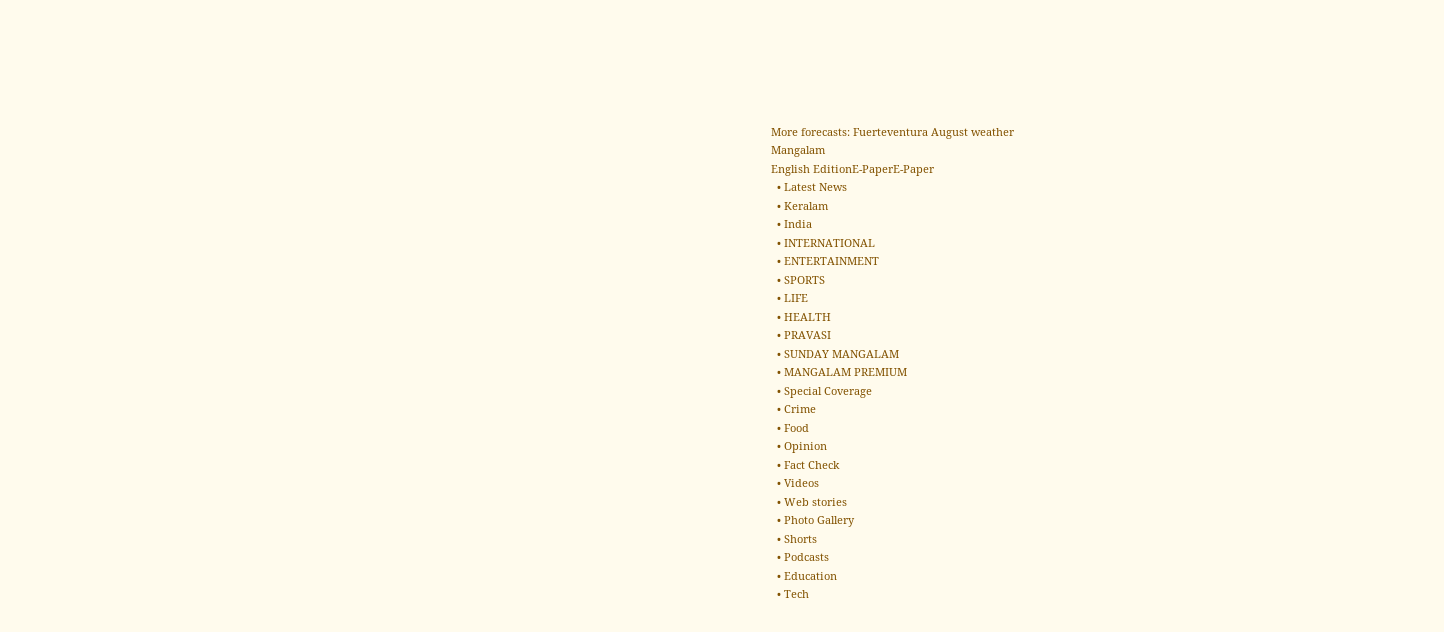More forecasts: Fuerteventura August weather
Mangalam
English EditionE-PaperE-Paper
  • Latest News
  • Keralam
  • India
  • INTERNATIONAL
  • ENTERTAINMENT
  • SPORTS
  • LIFE
  • HEALTH
  • PRAVASI
  • SUNDAY MANGALAM
  • MANGALAM PREMIUM
  • Special Coverage
  • Crime
  • Food
  • Opinion
  • Fact Check
  • Videos
  • Web stories
  • Photo Gallery
  • Shorts
  • Podcasts
  • Education
  • Tech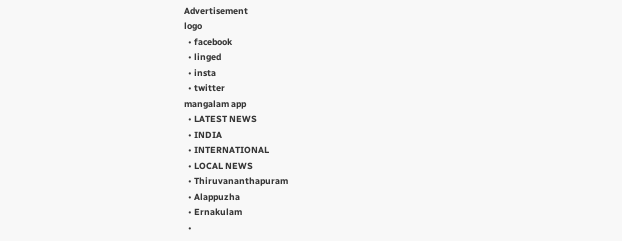Advertisement
logo
  • facebook
  • linged
  • insta
  • twitter
mangalam app
  • LATEST NEWS
  • INDIA
  • INTERNATIONAL
  • LOCAL NEWS
  • Thiruvananthapuram
  • Alappuzha
  • Ernakulam
  •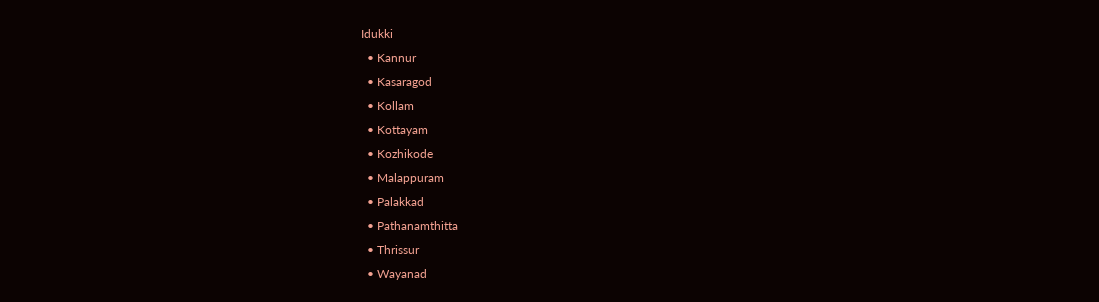Idukki
  • Kannur
  • Kasaragod
  • Kollam
  • Kottayam
  • Kozhikode
  • Malappuram
  • Palakkad
  • Pathanamthitta
  • Thrissur
  • Wayanad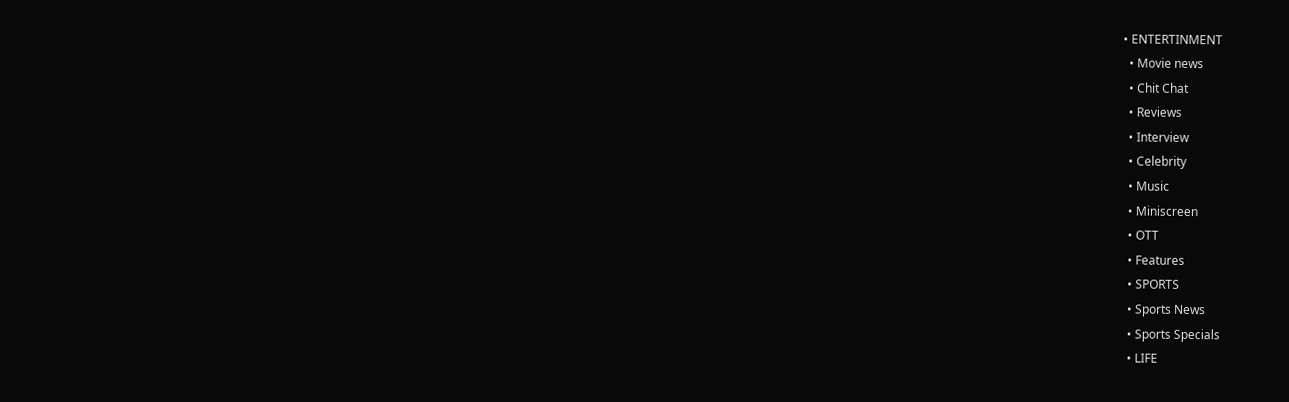• ENTERTINMENT
  • Movie news
  • Chit Chat
  • Reviews
  • Interview
  • Celebrity
  • Music
  • Miniscreen
  • OTT
  • Features
  • SPORTS
  • Sports News
  • Sports Specials
  • LIFE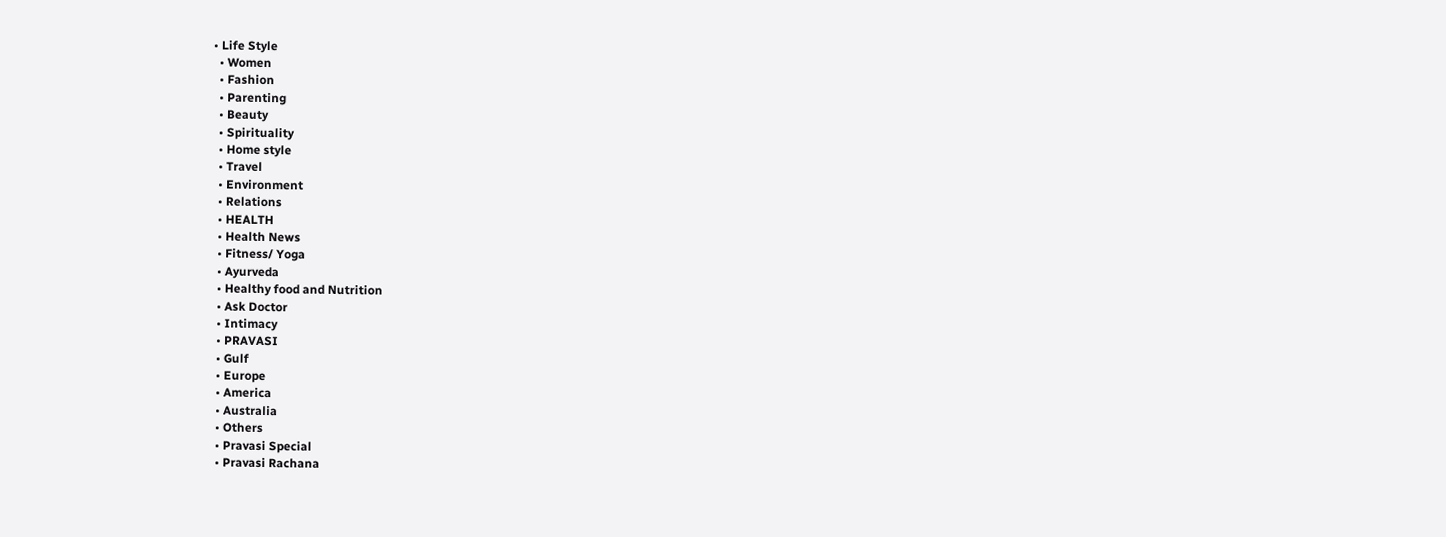• Life Style
  • Women
  • Fashion
  • Parenting
  • Beauty
  • Spirituality
  • Home style
  • Travel
  • Environment
  • Relations
  • HEALTH
  • Health News
  • Fitness/ Yoga
  • Ayurveda
  • Healthy food and Nutrition
  • Ask Doctor
  • Intimacy
  • PRAVASI
  • Gulf
  • Europe
  • America
  • Australia
  • Others
  • Pravasi Special
  • Pravasi Rachana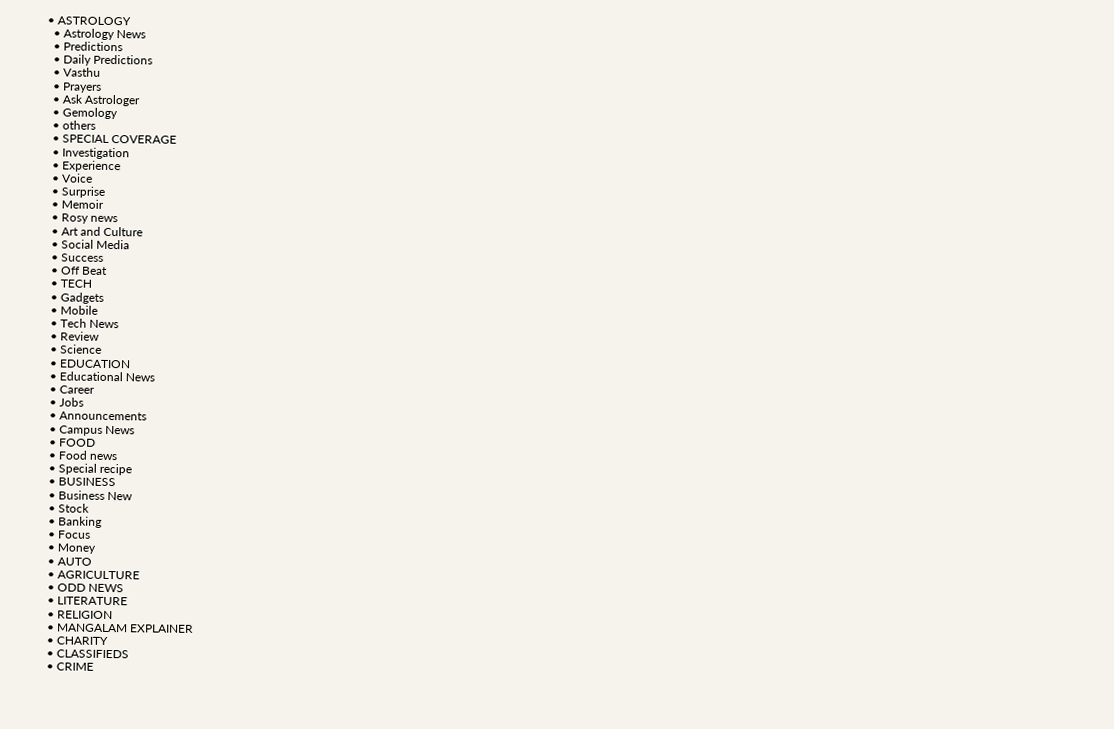• ASTROLOGY
  • Astrology News
  • Predictions
  • Daily Predictions
  • Vasthu
  • Prayers
  • Ask Astrologer
  • Gemology
  • others
  • SPECIAL COVERAGE
  • Investigation
  • Experience
  • Voice
  • Surprise
  • Memoir
  • Rosy news
  • Art and Culture
  • Social Media
  • Success
  • Off Beat
  • TECH
  • Gadgets
  • Mobile
  • Tech News
  • Review
  • Science
  • EDUCATION
  • Educational News
  • Career
  • Jobs
  • Announcements
  • Campus News
  • FOOD
  • Food news
  • Special recipe
  • BUSINESS
  • Business New
  • Stock
  • Banking
  • Focus
  • Money
  • AUTO
  • AGRICULTURE
  • ODD NEWS
  • LITERATURE
  • RELIGION
  • MANGALAM EXPLAINER
  • CHARITY
  • CLASSIFIEDS
  • CRIME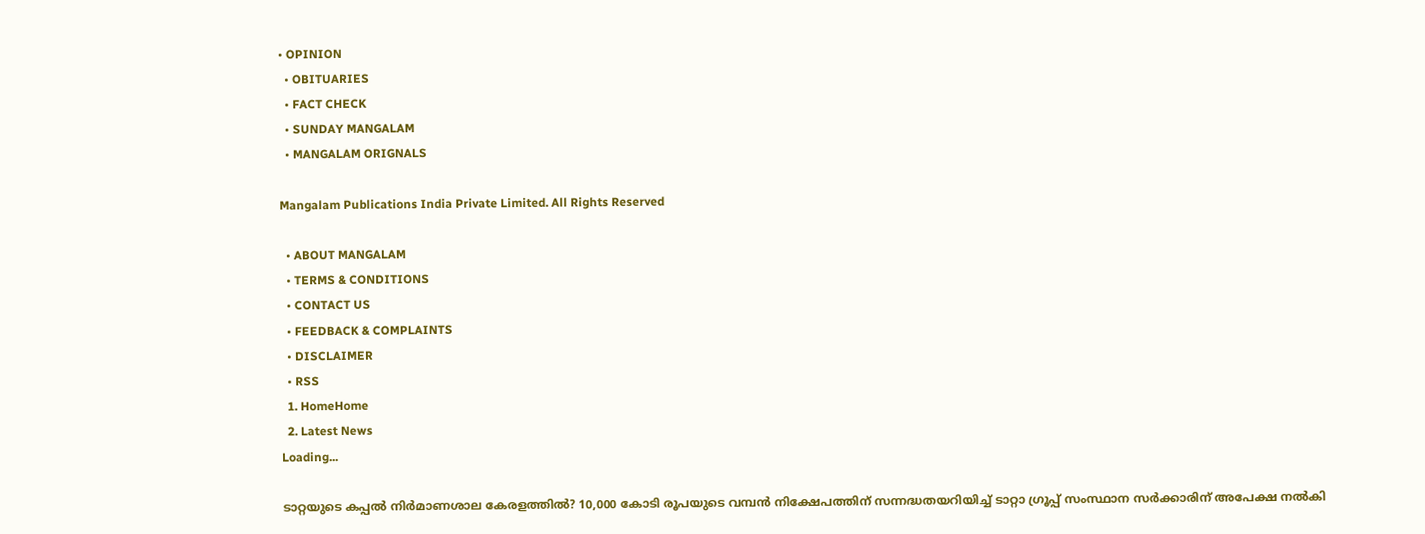• OPINION
  • OBITUARIES
  • FACT CHECK
  • SUNDAY MANGALAM
  • MANGALAM ORIGNALS

Mangalam Publications India Private Limited. All Rights Reserved

  • ABOUT MANGALAM
  • TERMS & CONDITIONS
  • CONTACT US
  • FEEDBACK & COMPLAINTS
  • DISCLAIMER
  • RSS
  1. HomeHome
  2. Latest News
Loading...

ടാറ്റയുടെ കപ്പല്‍ നിര്‍മാണശാല കേരളത്തില്‍? 10,000 കോടി രൂപയുടെ വമ്പന്‍ നിക്ഷേപത്തിന് സന്നദ്ധതയറിയിച്ച് ടാറ്റാ ഗ്രൂപ്പ് സംസ്ഥാന സര്‍ക്കാരിന് അപേക്ഷ നല്‍കി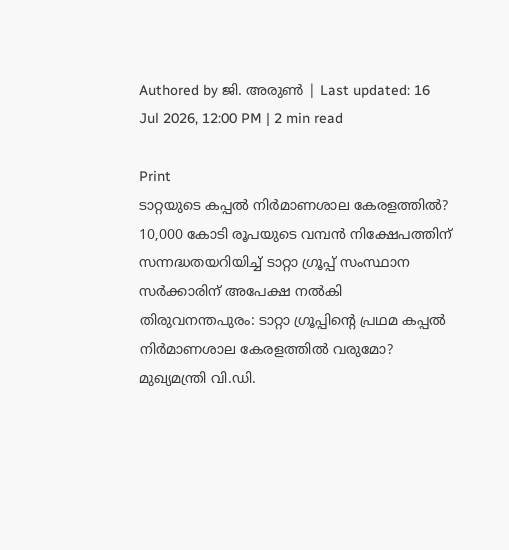Authored by ജി. അരുണ്‍ | Last updated: 16 Jul 2026, 12:00 PM | 2 min read

Print
ടാറ്റയുടെ കപ്പല്‍ നിര്‍മാണശാല കേരളത്തില്‍? 10,000 കോടി രൂപയുടെ വമ്പന്‍ നിക്ഷേപത്തിന് സന്നദ്ധതയറിയിച്ച് ടാറ്റാ ഗ്രൂപ്പ് സംസ്ഥാന സര്‍ക്കാരിന് അപേക്ഷ നല്‍കി
തിരുവനന്തപുരം: ടാറ്റാ ഗ്രൂപ്പിന്റെ പ്രഥമ കപ്പല്‍ നിര്‍മാണശാല കേരളത്തില്‍ വരുമോ? മുഖ്യമന്ത്രി വി.ഡി.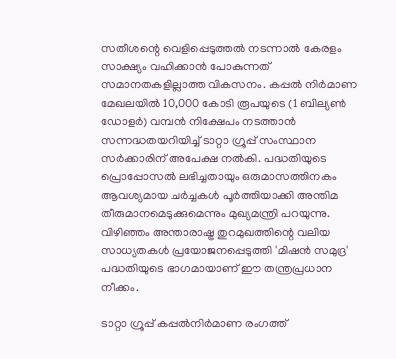സതീശന്റെ വെളിപ്പെടുത്തല്‍ നടന്നാല്‍ കേരളം സാക്ഷ്യം വഹിക്കാന്‍ പോകുന്നത് സമാനതകളില്ലാത്ത വികസനം. കപ്പല്‍ നിര്‍മാണ മേഖലയില്‍ 10,000 കോടി രൂപയുടെ (1 ബില്യണ്‍ ഡോളര്‍) വമ്പന്‍ നിക്ഷേപം നടത്താന്‍ സന്നദ്ധതയറിയിച്ച് ടാറ്റാ ഗ്രൂപ്പ് സംസ്ഥാന സര്‍ക്കാരിന് അപേക്ഷ നല്‍കി. പദ്ധതിയുടെ പ്രൊപ്പോസല്‍ ലഭിച്ചതായും ഒരുമാസത്തിനകം ആവശ്യമായ ചര്‍ച്ചകള്‍ പൂര്‍ത്തിയാക്കി അന്തിമ തീരുമാനമെടുക്കുമെന്നും മുഖ്യമന്ത്രി പറയുന്നു. വിഴിഞ്ഞം അന്താരാഷ്ട്ര തുറമുഖത്തിന്റെ വലിയ സാധ്യതകള്‍ പ്രയോജനപ്പെടുത്തി 'മിഷന്‍ സമുദ്ര' പദ്ധതിയുടെ ഭാഗമായാണ് ഈ തന്ത്രപ്രധാന നീക്കം.

ടാറ്റാ ഗ്രൂപ്പ് കപ്പല്‍നിര്‍മാണ രംഗത്ത്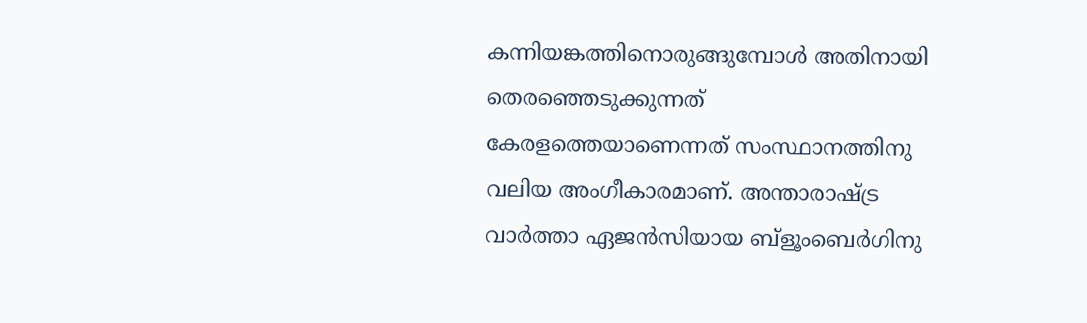കന്നിയങ്കത്തിനൊരുങ്ങുമ്പോള്‍ അതിനായി തെരഞ്ഞെടുക്കുന്നത് കേരളത്തെയാണെന്നത് സംസ്ഥാനത്തിനു വലിയ അംഗീകാരമാണ്. അന്താരാഷ്ട്ര വാര്‍ത്താ ഏജന്‍സിയായ ബ്‌ളൂംബെര്‍ഗിനു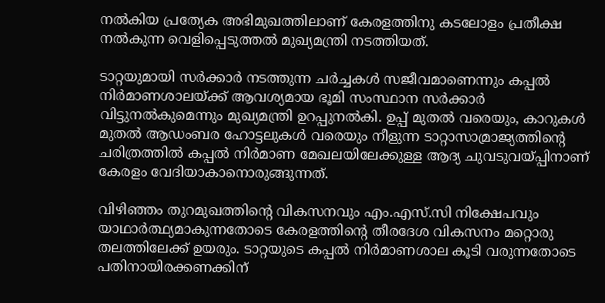നല്‍കിയ പ്രത്യേക അഭിമുഖത്തിലാണ് കേരളത്തിനു കടലോളം പ്രതീക്ഷ നല്‍കുന്ന വെളിപ്പെടുത്തല്‍ മുഖ്യമന്ത്രി നടത്തിയത്.

ടാറ്റയുമായി സര്‍ക്കാര്‍ നടത്തുന്ന ചര്‍ച്ചകള്‍ സജീവമാണെന്നും കപ്പല്‍ നിര്‍മാണശാലയ്ക്ക് ആവശ്യമായ ഭൂമി സംസ്ഥാന സര്‍ക്കാര്‍ വിട്ടുനല്‍കുമെന്നും മുഖ്യമന്ത്രി ഉറപ്പുനല്‍കി. ഉപ്പ് മുതല്‍ വരെയും, കാറുകള്‍ മുതല്‍ ആഡംബര ഹോട്ടലുകള്‍ വരെയും നീളുന്ന ടാറ്റാസാമ്രാജ്യത്തിന്റെ ചരിത്രത്തില്‍ കപ്പല്‍ നിര്‍മാണ മേഖലയിലേക്കുള്ള ആദ്യ ചുവടുവയ്പ്പിനാണ് കേരളം വേദിയാകാനൊരുങ്ങുന്നത്.

വിഴിഞ്ഞം തുറമുഖത്തിന്റെ വികസനവും എം.എസ്.സി നിക്ഷേപവും യാഥാര്‍ത്ഥ്യമാകുന്നതോടെ കേരളത്തിന്റെ തീരദേശ വികസനം മറ്റൊരു തലത്തിലേക്ക് ഉയരും. ടാറ്റയുടെ കപ്പല്‍ നിര്‍മാണശാല കൂടി വരുന്നതോടെ പതിനായിരക്കണക്കിന്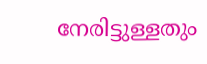നേരിട്ടുള്ളതും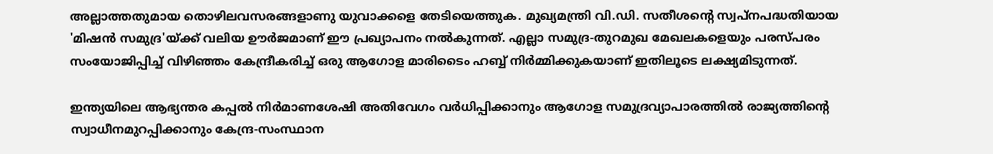അല്ലാത്തതുമായ തൊഴിലവസരങ്ങളാണു യുവാക്കളെ തേടിയെത്തുക. മുഖ്യമന്ത്രി വി.ഡി. സതീശന്റെ സ്വപ്‌നപദ്ധതിയായ 'മിഷന്‍ സമുദ്ര'യ്ക്ക് വലിയ ഊര്‍ജമാണ് ഈ പ്രഖ്യാപനം നല്‍കുന്നത്. എല്ലാ സമുദ്ര-തുറമുഖ മേഖലകളെയും പരസ്പരം സംയോജിപ്പിച്ച് വിഴിഞ്ഞം കേന്ദ്രീകരിച്ച് ഒരു ആഗോള മാരിടൈം ഹബ്ബ് നിര്‍മ്മിക്കുകയാണ് ഇതിലൂടെ ലക്ഷ്യമിടുന്നത്.

ഇന്ത്യയിലെ ആഭ്യന്തര കപ്പല്‍ നിര്‍മാണശേഷി അതിവേഗം വര്‍ധിപ്പിക്കാനും ആഗോള സമുദ്രവ്യാപാരത്തില്‍ രാജ്യത്തിന്റെ സ്വാധീനമുറപ്പിക്കാനും കേന്ദ്ര-സംസ്ഥാന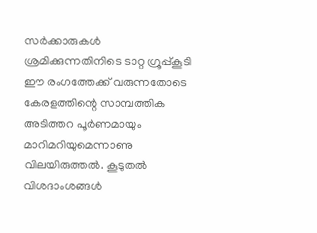സര്‍ക്കാരുകള്‍ ശ്രമിക്കുന്നതിനിടെ ടാറ്റ ഗ്രൂപ്പ്കൂടി ഈ രംഗത്തേക്ക് വരുന്നതോടെ കേരളത്തിന്റെ സാമ്പത്തിക അടിത്തറ പൂര്‍ണമായും മാറിമറിയുമെന്നാണു വിലയിരുത്തല്‍. കൂടുതല്‍ വിശദാംശങ്ങള്‍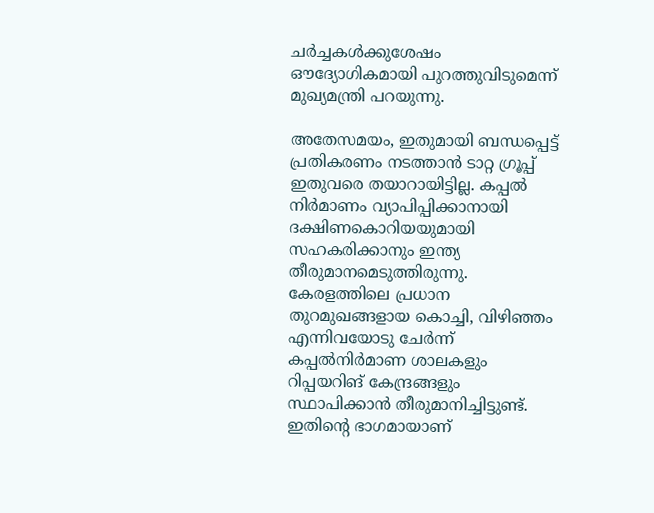ചര്‍ച്ചകള്‍ക്കുശേഷം ഔദ്യോഗികമായി പുറത്തുവിടുമെന്ന് മുഖ്യമന്ത്രി പറയുന്നു.

അതേസമയം, ഇതുമായി ബന്ധപ്പെട്ട് പ്രതികരണം നടത്താന്‍ ടാറ്റ ഗ്രൂപ്പ് ഇതുവരെ തയാറായിട്ടില്ല. കപ്പല്‍ നിര്‍മാണം വ്യാപിപ്പിക്കാനായി ദക്ഷിണകൊറിയയുമായി സഹകരിക്കാനും ഇന്ത്യ തീരുമാനമെടുത്തിരുന്നു. കേരളത്തിലെ പ്രധാന തുറമുഖങ്ങളായ കൊച്ചി, വിഴിഞ്ഞം എന്നിവയോടു ചേര്‍ന്ന് കപ്പല്‍നിര്‍മാണ ശാലകളും റിപ്പയറിങ് കേന്ദ്രങ്ങളും സ്ഥാപിക്കാന്‍ തീരുമാനിച്ചിട്ടുണ്ട്. ഇതിന്റെ ഭാഗമായാണ്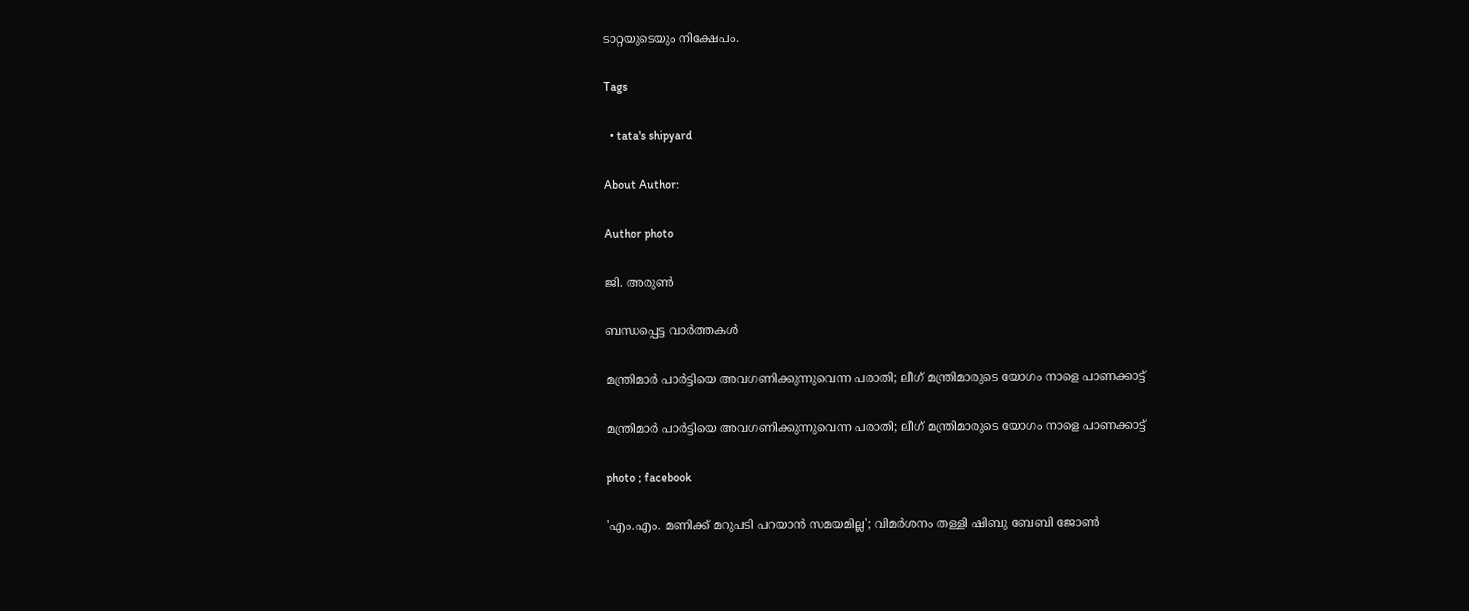ടാറ്റയുടെയും നിക്ഷേപം.

Tags

  • tata's shipyard

About Author:

Author photo

ജി. അരുണ്‍

ബന്ധപ്പെട്ട വാർത്തകൾ

മന്ത്രിമാർ പാർട്ടിയെ അവഗണിക്കുന്നുവെന്ന പരാതി; ലീഗ് മന്ത്രിമാരുടെ യോഗം നാളെ പാണക്കാട്ട്

മന്ത്രിമാർ പാർട്ടിയെ അവഗണിക്കുന്നുവെന്ന പരാതി; ലീഗ് മന്ത്രിമാരുടെ യോഗം നാളെ പാണക്കാട്ട്

photo ; facebook

'എം.എം. മണിക്ക് മറുപടി പറയാൻ സമയമില്ല'; വിമർശനം തള്ളി ഷിബു ബേബി ജോൺ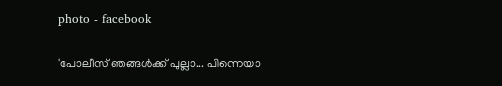photo - facebook

'പോലീസ് ഞങ്ങള്‍ക്ക് പുല്ലാ... പിന്നെയാ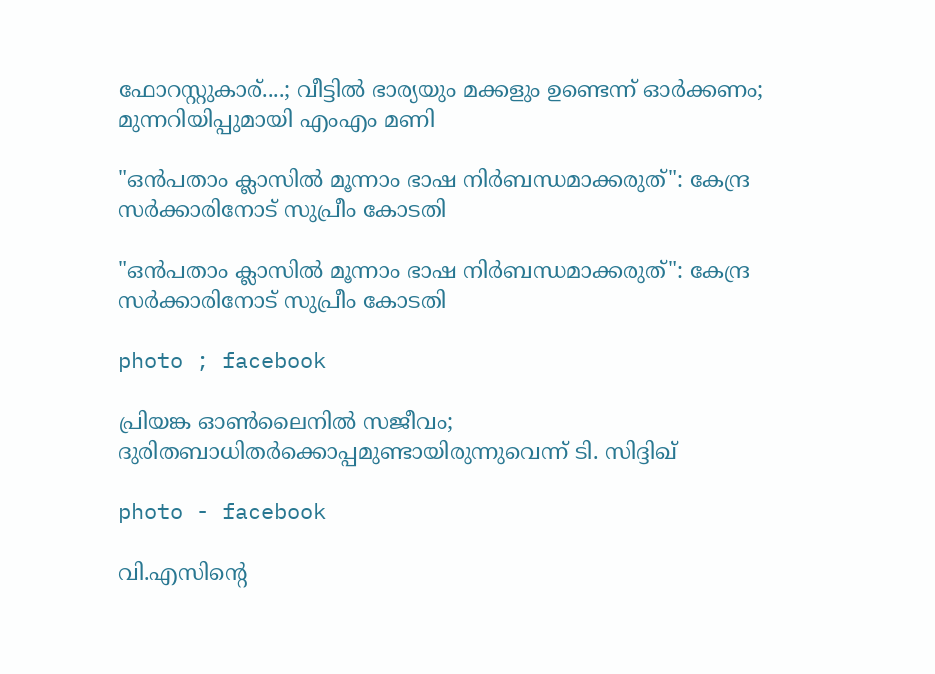ഫോറസ്റ്റുകാര്....; വീട്ടിൽ ഭാര്യയും മക്കളും ഉണ്ടെന്ന് ഓർക്കണം; മുന്നറിയിപ്പുമായി എംഎം മണി

"ഒൻപതാം ക്ലാസിൽ മൂന്നാം ഭാഷ നിർബന്ധമാക്കരുത്": കേന്ദ്ര സർക്കാരിനോട് സുപ്രീം കോടതി

"ഒൻപതാം ക്ലാസിൽ മൂന്നാം ഭാഷ നിർബന്ധമാക്കരുത്": കേന്ദ്ര സർക്കാരിനോട് സുപ്രീം കോടതി

photo ; facebook

പ്രിയങ്ക ഓൺലൈനിൽ സജീവം; ദുരിതബാധിതർക്കൊപ്പമുണ്ടായിരുന്നുവെന്ന് ടി. സിദ്ദിഖ്

photo - facebook

വി.എസിന്റെ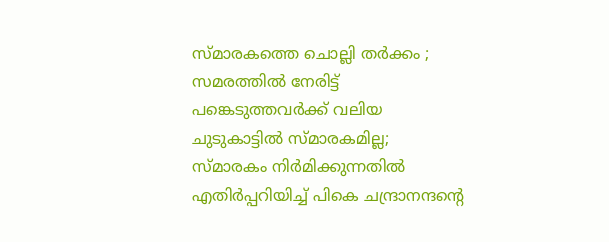സ്മാരകത്തെ ചൊല്ലി തർക്കം ; സമരത്തില്‍ നേരിട്ട് പങ്കെടുത്തവര്‍ക്ക് വലിയ ചുടുകാട്ടില്‍ സ്മാരകമില്ല; സ്മാരകം നിര്‍മിക്കുന്നതില്‍ എതിര്‍പ്പറിയിച്ച് പികെ ചന്ദ്രാനന്ദന്റെ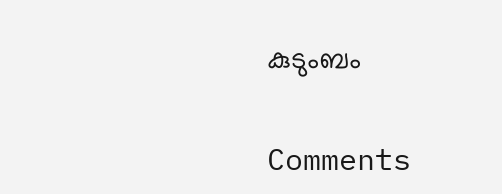കുടുംബം

Comments